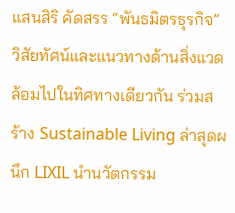แสนสิริ คัดสรร “พันธมิตรธุรกิจ” วิสัยทัศน์และแนวทางด้านสิ่งแวดล้อมไปในทิศทางเดียวกัน ร่วมสร้าง Sustainable Living ล่าสุดผนึก LIXIL นำนวัตกรรม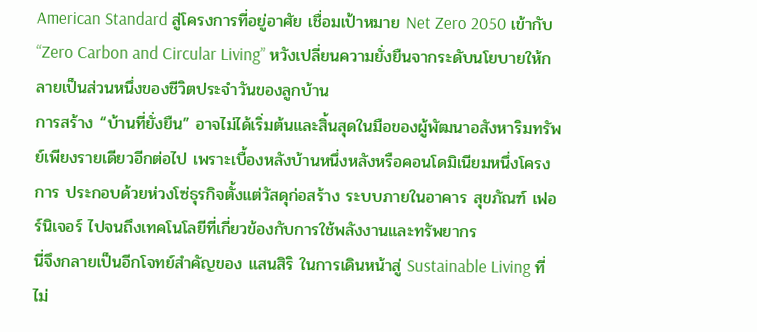American Standard สู่โครงการที่อยู่อาศัย เชื่อมเป้าหมาย Net Zero 2050 เข้ากับ “Zero Carbon and Circular Living” หวังเปลี่ยนความยั่งยืนจากระดับนโยบายให้กลายเป็นส่วนหนึ่งของชีวิตประจำวันของลูกบ้าน
การสร้าง “บ้านที่ยั่งยืน” อาจไม่ได้เริ่มต้นและสิ้นสุดในมือของผู้พัฒนาอสังหาริมทรัพย์เพียงรายเดียวอีกต่อไป เพราะเบื้องหลังบ้านหนึ่งหลังหรือคอนโดมิเนียมหนึ่งโครงการ ประกอบด้วยห่วงโซ่ธุรกิจตั้งแต่วัสดุก่อสร้าง ระบบภายในอาคาร สุขภัณฑ์ เฟอร์นิเจอร์ ไปจนถึงเทคโนโลยีที่เกี่ยวข้องกับการใช้พลังงานและทรัพยากร
นี่จึงกลายเป็นอีกโจทย์สำคัญของ แสนสิริ ในการเดินหน้าสู่ Sustainable Living ที่ไม่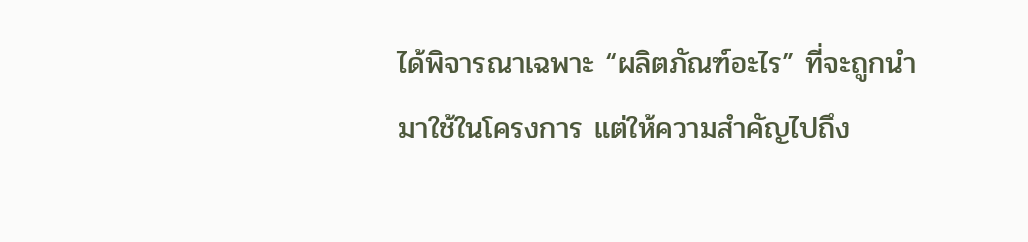ได้พิจารณาเฉพาะ “ผลิตภัณฑ์อะไร” ที่จะถูกนำมาใช้ในโครงการ แต่ให้ความสำคัญไปถึง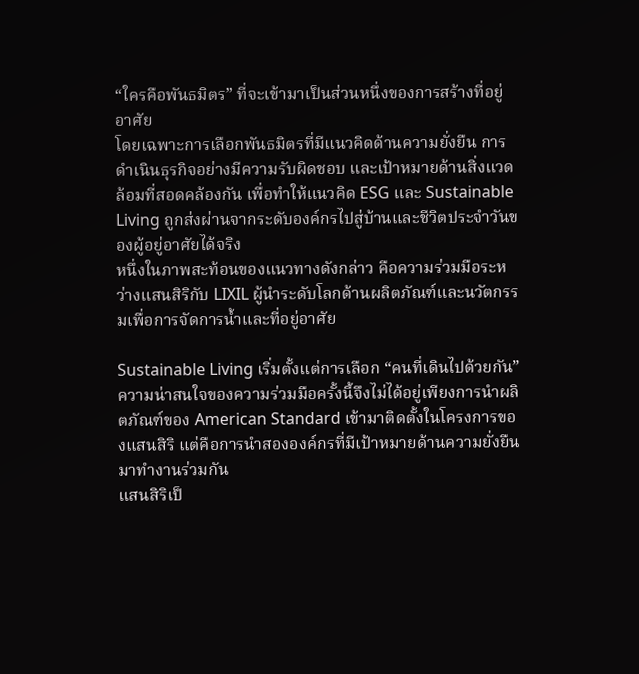“ใครคือพันธมิตร” ที่จะเข้ามาเป็นส่วนหนึ่งของการสร้างที่อยู่อาศัย
โดยเฉพาะการเลือกพันธมิตรที่มีแนวคิดด้านความยั่งยืน การดำเนินธุรกิจอย่างมีความรับผิดชอบ และเป้าหมายด้านสิ่งแวดล้อมที่สอดคล้องกัน เพื่อทำให้แนวคิด ESG และ Sustainable Living ถูกส่งผ่านจากระดับองค์กรไปสู่บ้านและชีวิตประจำวันของผู้อยู่อาศัยได้จริง
หนึ่งในภาพสะท้อนของแนวทางดังกล่าว คือความร่วมมือระหว่างแสนสิริกับ LIXIL ผู้นำระดับโลกด้านผลิตภัณฑ์และนวัตกรรมเพื่อการจัดการน้ำและที่อยู่อาศัย

Sustainable Living เริ่มตั้งแต่การเลือก “คนที่เดินไปด้วยกัน”
ความน่าสนใจของความร่วมมือครั้งนี้จึงไม่ได้อยู่เพียงการนำผลิตภัณฑ์ของ American Standard เข้ามาติดตั้งในโครงการของแสนสิริ แต่คือการนำสององค์กรที่มีเป้าหมายด้านความยั่งยืนมาทำงานร่วมกัน
แสนสิริเป็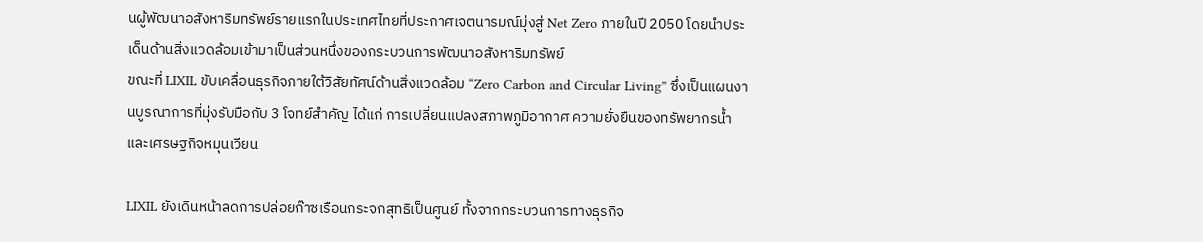นผู้พัฒนาอสังหาริมทรัพย์รายแรกในประเทศไทยที่ประกาศเจตนารมณ์มุ่งสู่ Net Zero ภายในปี 2050 โดยนำประเด็นด้านสิ่งแวดล้อมเข้ามาเป็นส่วนหนึ่งของกระบวนการพัฒนาอสังหาริมทรัพย์
ขณะที่ LIXIL ขับเคลื่อนธุรกิจภายใต้วิสัยทัศน์ด้านสิ่งแวดล้อม “Zero Carbon and Circular Living” ซึ่งเป็นแผนงานบูรณาการที่มุ่งรับมือกับ 3 โจทย์สำคัญ ได้แก่ การเปลี่ยนแปลงสภาพภูมิอากาศ ความยั่งยืนของทรัพยากรน้ำ และเศรษฐกิจหมุนเวียน

LIXIL ยังเดินหน้าลดการปล่อยก๊าซเรือนกระจกสุทธิเป็นศูนย์ ทั้งจากกระบวนการทางธุรกิจ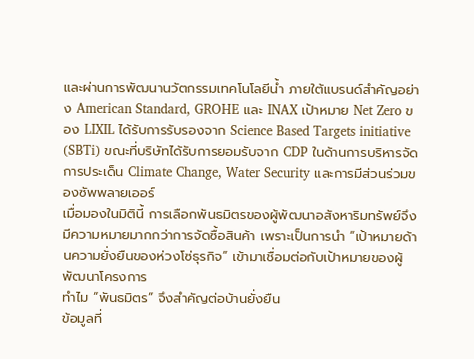และผ่านการพัฒนานวัตกรรมเทคโนโลยีน้ำ ภายใต้แบรนด์สำคัญอย่าง American Standard, GROHE และ INAX เป้าหมาย Net Zero ของ LIXIL ได้รับการรับรองจาก Science Based Targets initiative (SBTi) ขณะที่บริษัทได้รับการยอมรับจาก CDP ในด้านการบริหารจัดการประเด็น Climate Change, Water Security และการมีส่วนร่วมของซัพพลายเออร์
เมื่อมองในมิตินี้ การเลือกพันธมิตรของผู้พัฒนาอสังหาริมทรัพย์จึงมีความหมายมากกว่าการจัดซื้อสินค้า เพราะเป็นการนำ “เป้าหมายด้านความยั่งยืนของห่วงโซ่ธุรกิจ” เข้ามาเชื่อมต่อกับเป้าหมายของผู้พัฒนาโครงการ
ทำไม “พันธมิตร” จึงสำคัญต่อบ้านยั่งยืน
ข้อมูลที่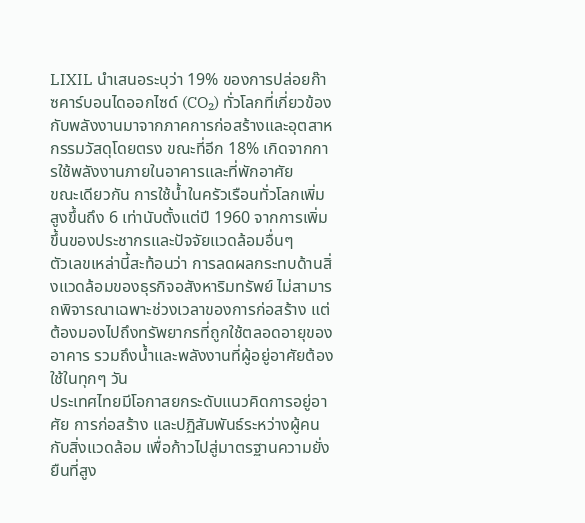LIXIL นำเสนอระบุว่า 19% ของการปล่อยก๊าซคาร์บอนไดออกไซด์ (CO₂) ทั่วโลกที่เกี่ยวข้องกับพลังงานมาจากภาคการก่อสร้างและอุตสาหกรรมวัสดุโดยตรง ขณะที่อีก 18% เกิดจากการใช้พลังงานภายในอาคารและที่พักอาศัย
ขณะเดียวกัน การใช้น้ำในครัวเรือนทั่วโลกเพิ่มสูงขึ้นถึง 6 เท่านับตั้งแต่ปี 1960 จากการเพิ่มขึ้นของประชากรและปัจจัยแวดล้อมอื่นๆ
ตัวเลขเหล่านี้สะท้อนว่า การลดผลกระทบด้านสิ่งแวดล้อมของธุรกิจอสังหาริมทรัพย์ ไม่สามารถพิจารณาเฉพาะช่วงเวลาของการก่อสร้าง แต่ต้องมองไปถึงทรัพยากรที่ถูกใช้ตลอดอายุของอาคาร รวมถึงน้ำและพลังงานที่ผู้อยู่อาศัยต้องใช้ในทุกๆ วัน
ประเทศไทยมีโอกาสยกระดับแนวคิดการอยู่อาศัย การก่อสร้าง และปฏิสัมพันธ์ระหว่างผู้คนกับสิ่งแวดล้อม เพื่อก้าวไปสู่มาตรฐานความยั่งยืนที่สูง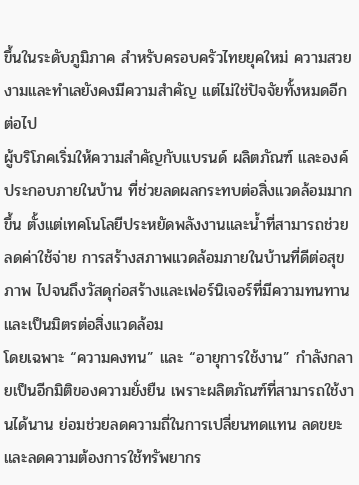ขึ้นในระดับภูมิภาค สำหรับครอบครัวไทยยุคใหม่ ความสวยงามและทำเลยังคงมีความสำคัญ แต่ไม่ใช่ปัจจัยทั้งหมดอีกต่อไป
ผู้บริโภคเริ่มให้ความสำคัญกับแบรนด์ ผลิตภัณฑ์ และองค์ประกอบภายในบ้าน ที่ช่วยลดผลกระทบต่อสิ่งแวดล้อมมากขึ้น ตั้งแต่เทคโนโลยีประหยัดพลังงานและน้ำที่สามารถช่วยลดค่าใช้จ่าย การสร้างสภาพแวดล้อมภายในบ้านที่ดีต่อสุขภาพ ไปจนถึงวัสดุก่อสร้างและเฟอร์นิเจอร์ที่มีความทนทานและเป็นมิตรต่อสิ่งแวดล้อม
โดยเฉพาะ “ความคงทน” และ “อายุการใช้งาน” กำลังกลายเป็นอีกมิติของความยั่งยืน เพราะผลิตภัณฑ์ที่สามารถใช้งานได้นาน ย่อมช่วยลดความถี่ในการเปลี่ยนทดแทน ลดขยะ และลดความต้องการใช้ทรัพยากร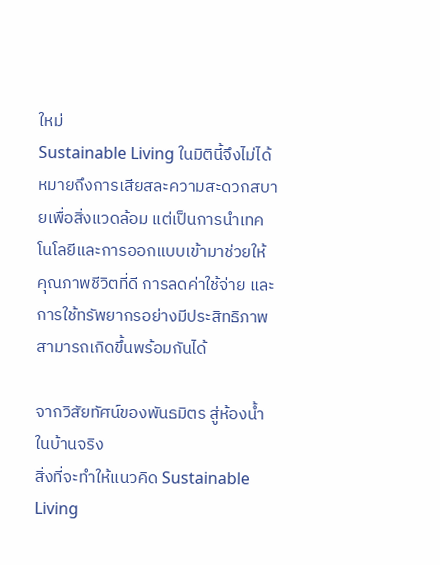ใหม่
Sustainable Living ในมิตินี้จึงไม่ได้หมายถึงการเสียสละความสะดวกสบายเพื่อสิ่งแวดล้อม แต่เป็นการนำเทคโนโลยีและการออกแบบเข้ามาช่วยให้ คุณภาพชีวิตที่ดี การลดค่าใช้จ่าย และการใช้ทรัพยากรอย่างมีประสิทธิภาพสามารถเกิดขึ้นพร้อมกันได้

จากวิสัยทัศน์ของพันธมิตร สู่ห้องน้ำในบ้านจริง
สิ่งที่จะทำให้แนวคิด Sustainable Living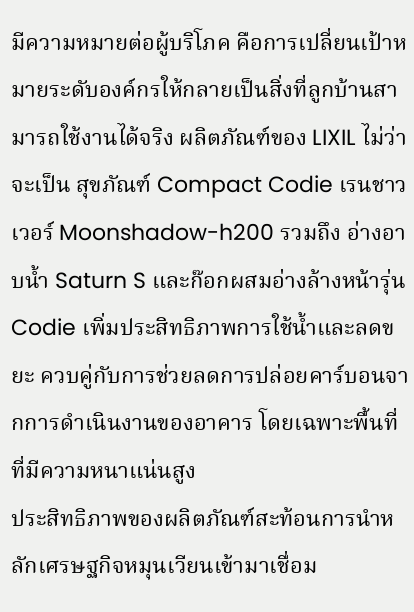มีความหมายต่อผู้บริโภค คือการเปลี่ยนเป้าหมายระดับองค์กรให้กลายเป็นสิ่งที่ลูกบ้านสามารถใช้งานได้จริง ผลิตภัณฑ์ของ LIXIL ไม่ว่าจะเป็น สุขภัณฑ์ Compact Codie เรนชาวเวอร์ Moonshadow-h200 รวมถึง อ่างอาบน้ำ Saturn S และก๊อกผสมอ่างล้างหน้ารุ่น Codie เพิ่มประสิทธิภาพการใช้น้ำและลดขยะ ควบคู่กับการช่วยลดการปล่อยคาร์บอนจากการดำเนินงานของอาคาร โดยเฉพาะพื้นที่ที่มีความหนาแน่นสูง
ประสิทธิภาพของผลิตภัณฑ์สะท้อนการนำหลักเศรษฐกิจหมุนเวียนเข้ามาเชื่อม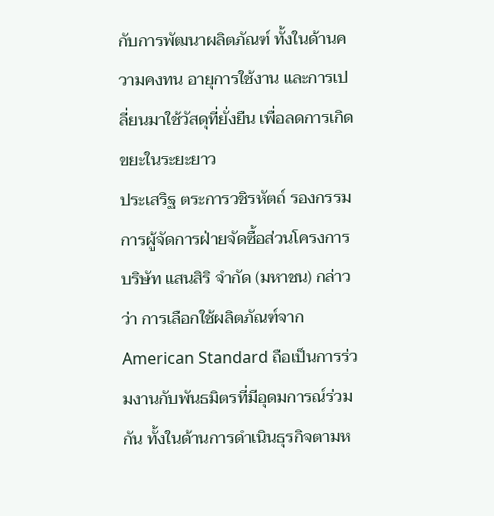กับการพัฒนาผลิตภัณฑ์ ทั้งในด้านความคงทน อายุการใช้งาน และการเปลี่ยนมาใช้วัสดุที่ยั่งยืน เพื่อลดการเกิดขยะในระยะยาว
ประเสริฐ ตระการวชิรหัตถ์ รองกรรมการผู้จัดการฝ่ายจัดซื้อส่วนโครงการ บริษัท แสนสิริ จำกัด (มหาชน) กล่าวว่า การเลือกใช้ผลิตภัณฑ์จาก American Standard ถือเป็นการร่วมงานกับพันธมิตรที่มีอุดมการณ์ร่วมกัน ทั้งในด้านการดำเนินธุรกิจตามห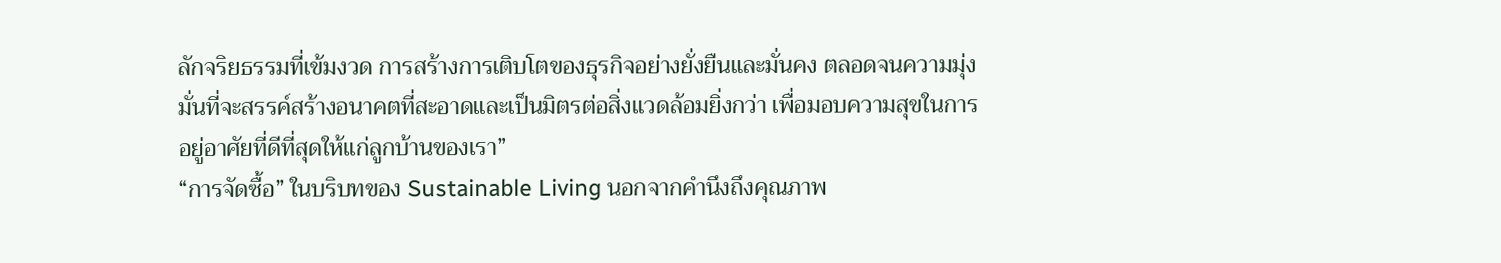ลักจริยธรรมที่เข้มงวด การสร้างการเติบโตของธุรกิจอย่างยั่งยืนและมั่นคง ตลอดจนความมุ่งมั่นที่จะสรรค์สร้างอนาคตที่สะอาดและเป็นมิตรต่อสิ่งแวดล้อมยิ่งกว่า เพื่อมอบความสุขในการอยู่อาศัยที่ดีที่สุดให้แก่ลูกบ้านของเรา”
“การจัดซื้อ” ในบริบทของ Sustainable Living นอกจากคำนึงถึงคุณภาพ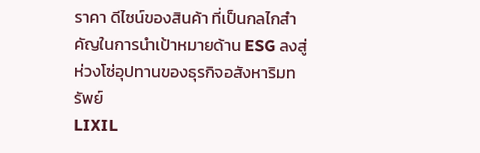ราคา ดีไซน์ของสินค้า ที่เป็นกลไกสำคัญในการนำเป้าหมายด้าน ESG ลงสู่ห่วงโซ่อุปทานของธุรกิจอสังหาริมทรัพย์
LIXIL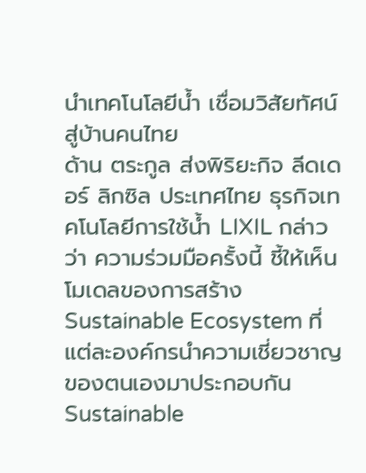นำเทคโนโลยีน้ำ เชื่อมวิสัยทัศน์สู่บ้านคนไทย
ด้าน ตระกูล ส่งพิริยะกิจ ลีดเดอร์ ลิกซิล ประเทศไทย ธุรกิจเทคโนโลยีการใช้น้ำ LIXIL กล่าวว่า ความร่วมมือครั้งนี้ ชี้ให้เห็นโมเดลของการสร้าง Sustainable Ecosystem ที่แต่ละองค์กรนำความเชี่ยวชาญของตนเองมาประกอบกัน
Sustainable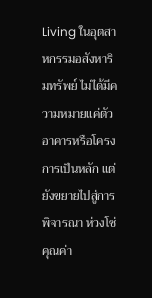Living ในอุตสาหกรรมอสังหาริมทรัพย์ ไม่ได้มีความหมายแค่ตัวอาคารหรือโครงการเป็นหลัก แต่ยังขยายไปสู่การพิจารณา ห่วงโซ่คุณค่า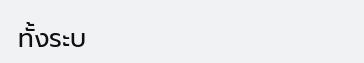ทั้งระบ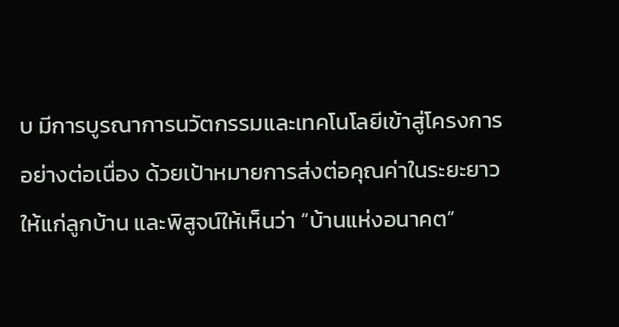บ มีการบูรณาการนวัตกรรมและเทคโนโลยีเข้าสู่โครงการอย่างต่อเนื่อง ด้วยเป้าหมายการส่งต่อคุณค่าในระยะยาวให้แก่ลูกบ้าน และพิสูจน์ให้เห็นว่า “บ้านแห่งอนาคต”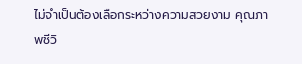ไม่จำเป็นต้องเลือกระหว่างความสวยงาม คุณภาพชีวิ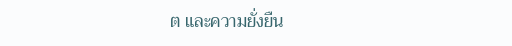ต และความยั่งยืน